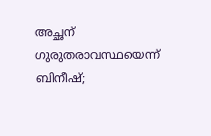അച്ഛന് ഗുരുതരാവസ്ഥയെന്ന് ബിനീഷ്;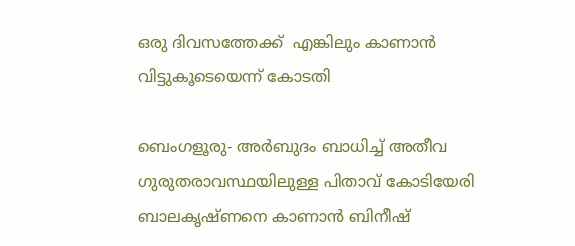ഒരു ദിവസത്തേക്ക്  എങ്കിലും കാണാന്‍ വിട്ടുകൂടെയെന്ന് കോടതി

ബെംഗളൂരു- അര്‍ബുദം ബാധിച്ച് അതീവ ഗുരുതരാവസ്ഥയിലുള്ള പിതാവ് കോടിയേരി ബാലകൃഷ്ണനെ കാണാന്‍ ബിനീഷ്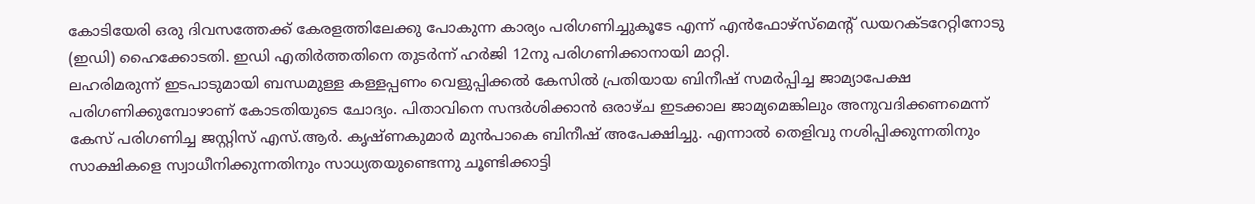കോടിയേരി ഒരു ദിവസത്തേക്ക് കേരളത്തിലേക്കു പോകുന്ന കാര്യം പരിഗണിച്ചുകൂടേ എന്ന് എന്‍ഫോഴ്‌സ്‌മെന്റ് ഡയറക്ടറേറ്റിനോടു (ഇഡി) ഹൈക്കോടതി. ഇഡി എതിര്‍ത്തതിനെ തുടര്‍ന്ന് ഹര്‍ജി 12നു പരിഗണിക്കാനായി മാറ്റി.
ലഹരിമരുന്ന് ഇടപാടുമായി ബന്ധമുള്ള കള്ളപ്പണം വെളുപ്പിക്കല്‍ കേസില്‍ പ്രതിയായ ബിനീഷ് സമര്‍പ്പിച്ച ജാമ്യാപേക്ഷ പരിഗണിക്കുമ്പോഴാണ് കോടതിയുടെ ചോദ്യം. പിതാവിനെ സന്ദര്‍ശിക്കാന്‍ ഒരാഴ്ച ഇടക്കാല ജാമ്യമെങ്കിലും അനുവദിക്കണമെന്ന് കേസ് പരിഗണിച്ച ജസ്റ്റിസ് എസ്.ആര്‍. കൃഷ്ണകുമാര്‍ മുന്‍പാകെ ബിനീഷ് അപേക്ഷിച്ചു. എന്നാല്‍ തെളിവു നശിപ്പിക്കുന്നതിനും സാക്ഷികളെ സ്വാധീനിക്കുന്നതിനും സാധ്യതയുണ്ടെന്നു ചൂണ്ടിക്കാട്ടി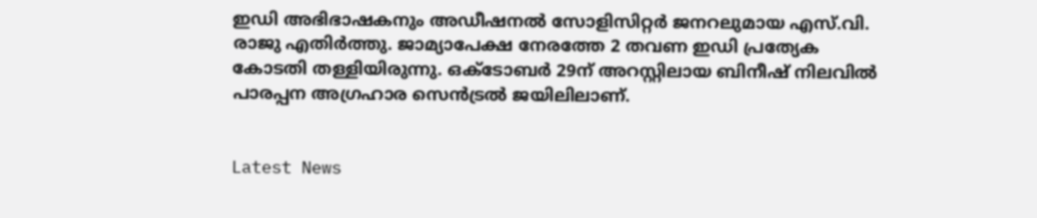ഇഡി അഭിഭാഷകനും അഡീഷനല്‍ സോളിസിറ്റര്‍ ജനറലുമായ എസ്.വി. രാജു എതിര്‍ത്തു. ജാമ്യാപേക്ഷ നേരത്തേ 2 തവണ ഇഡി പ്രത്യേക കോടതി തള്ളിയിരുന്നു. ഒക്ടോബര്‍ 29ന് അറസ്റ്റിലായ ബിനീഷ് നിലവില്‍ പാരപ്പന അഗ്രഹാര സെന്‍ട്രല്‍ ജയിലിലാണ്.


Latest News